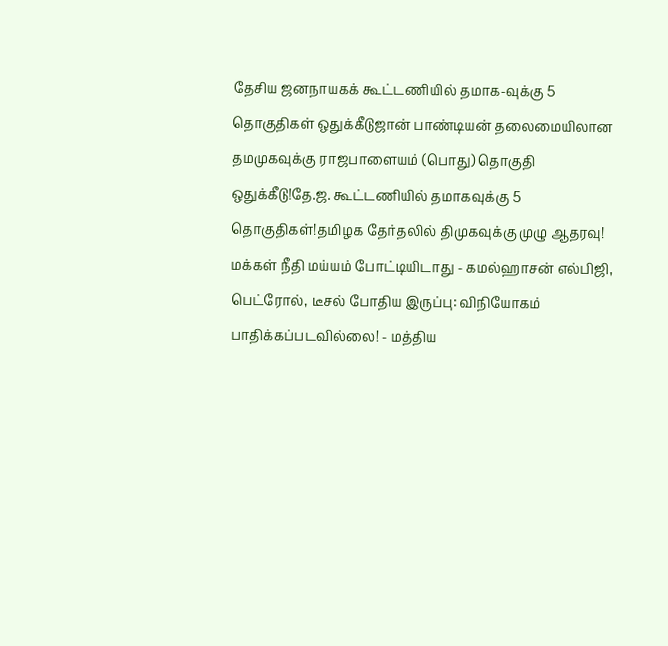தேசிய ஜனநாயகக் கூட்டணியில் தமாக-வுக்கு 5 தொகுதிகள் ஒதுக்கீடுஜான் பாண்டியன் தலைமையிலான தமமுகவுக்கு ராஜபாளையம் (பொது) தொகுதி ஒதுக்கீடு!தே.ஜ. கூட்டணியில் தமாகவுக்கு 5 தொகுதிகள்!தமிழக தேர்தலில் திமுகவுக்கு முழு ஆதரவு! மக்கள் நீதி மய்யம் போட்டியிடாது - கமல்ஹாசன் எல்பிஜி, பெட்ரோல், டீசல் போதிய இருப்பு: விநியோகம் பாதிக்கப்படவில்லை! - மத்திய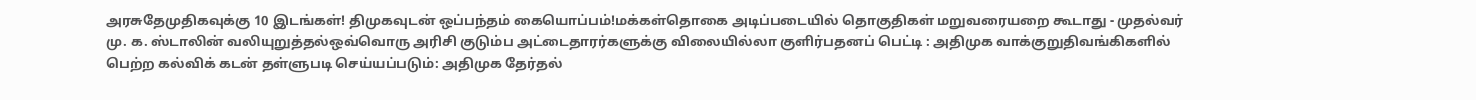அரசுதேமுதிகவுக்கு 10 இடங்கள்! திமுகவுடன் ஒப்பந்தம் கையொப்பம்!மக்கள்தொகை அடிப்படையில் தொகுதிகள் மறுவரையறை கூடாது - முதல்வர் மு. க. ஸ்டாலின் வலியுறுத்தல்ஒவ்வொரு அரிசி குடும்ப அட்டைதாரர்களுக்கு விலையில்லா குளிர்பதனப் பெட்டி : அதிமுக வாக்குறுதிவங்கிகளில் பெற்ற கல்விக் கடன் தள்ளுபடி செய்யப்படும்: அதிமுக தேர்தல்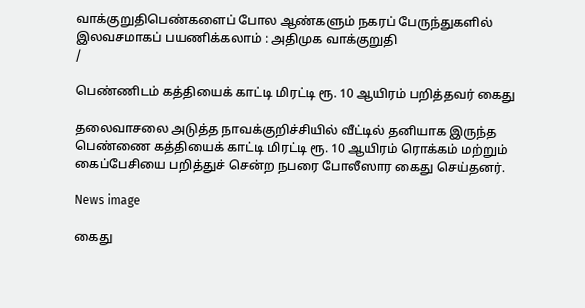வாக்குறுதிபெண்களைப் போல ஆண்களும் நகரப் பேருந்துகளில் இலவசமாகப் பயணிக்கலாம் : அதிமுக வாக்குறுதி
/

பெண்ணிடம் கத்தியைக் காட்டி மிரட்டி ரூ. 10 ஆயிரம் பறித்தவர் கைது

தலைவாசலை அடுத்த நாவக்குறிச்சியில் வீட்டில் தனியாக இருந்த பெண்ணை கத்தியைக் காட்டி மிரட்டி ரூ. 10 ஆயிரம் ரொக்கம் மற்றும் கைப்பேசியை பறித்துச் சென்ற நபரை போலீஸார கைது செய்தனர்.

News image

கைது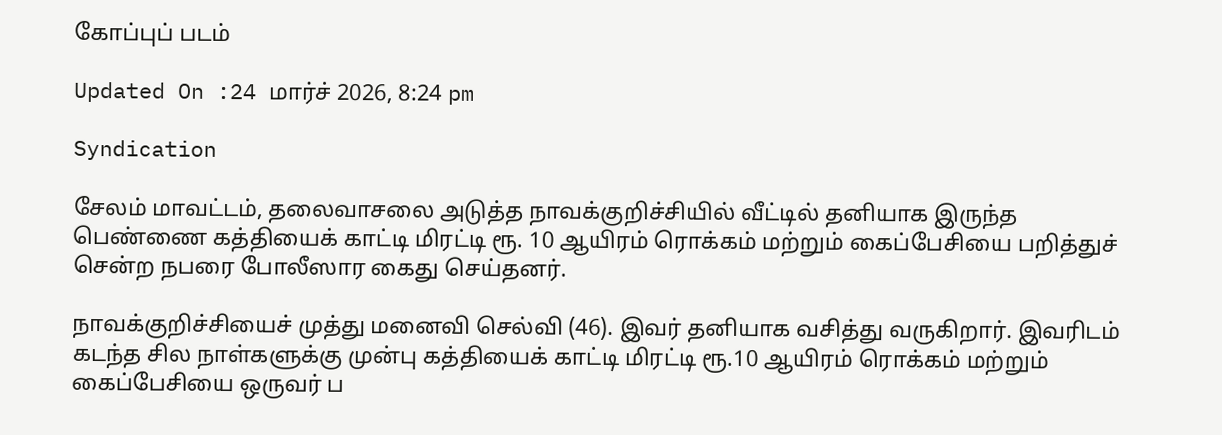கோப்புப் படம்

Updated On :24 மார்ச் 2026, 8:24 pm

Syndication

சேலம் மாவட்டம், தலைவாசலை அடுத்த நாவக்குறிச்சியில் வீட்டில் தனியாக இருந்த பெண்ணை கத்தியைக் காட்டி மிரட்டி ரூ. 10 ஆயிரம் ரொக்கம் மற்றும் கைப்பேசியை பறித்துச் சென்ற நபரை போலீஸார கைது செய்தனர்.

நாவக்குறிச்சியைச் முத்து மனைவி செல்வி (46). இவர் தனியாக வசித்து வருகிறார். இவரிடம் கடந்த சில நாள்களுக்கு முன்பு கத்தியைக் காட்டி மிரட்டி ரூ.10 ஆயிரம் ரொக்கம் மற்றும் கைப்பேசியை ஒருவர் ப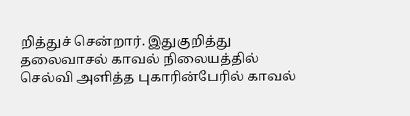றித்துச் சென்றார். இதுகுறித்து தலைவாசல் காவல் நிலையத்தில் செல்வி அளித்த புகாரின்பேரில் காவல்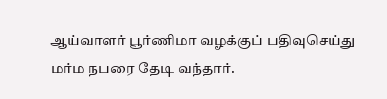ஆய்வாளர் பூர்ணிமா வழக்குப் பதிவுசெய்து மர்ம நபரை தேடி வந்தார்.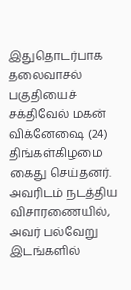இதுதொடர்பாக தலைவாசல் பகுதியைச் சக்திவேல் மகன் விக்னேஷை (24) திங்கள்கிழமை கைது செய்தனர். அவரிடம் நடத்திய விசாரணையில், அவர் பல்வேறு இடங்களில்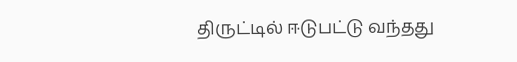திருட்டில் ஈடுபட்டு வந்தது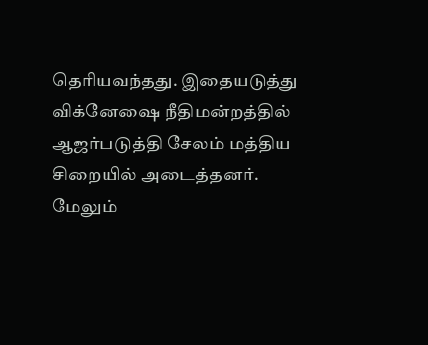தெரியவந்தது. இதையடுத்து விக்னேஷை நீதிமன்றத்தில் ஆஜர்படுத்தி சேலம் மத்திய சிறையில் அடைத்தனர். மேலும்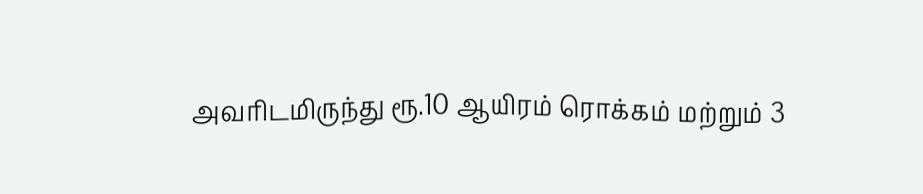அவரிடமிருந்து ரூ.10 ஆயிரம் ரொக்கம் மற்றும் 3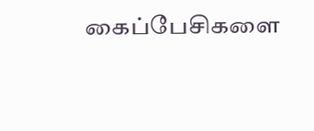கைப்பேசிகளை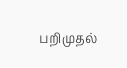பறிமுதல்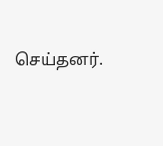செய்தனர்.